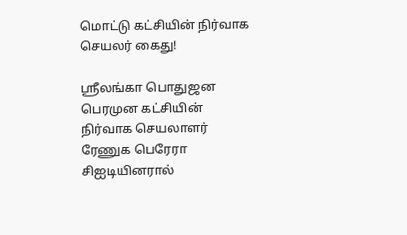மொட்டு கட்சியின் நிர்வாக செயலர் கைது!

ஸ்ரீலங்கா பொதுஜன பெரமுன கட்சியின் நிர்வாக செயலாளர் ரேணுக பெரேரா சிஐடியினரால்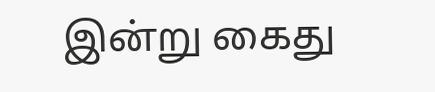இன்று கைது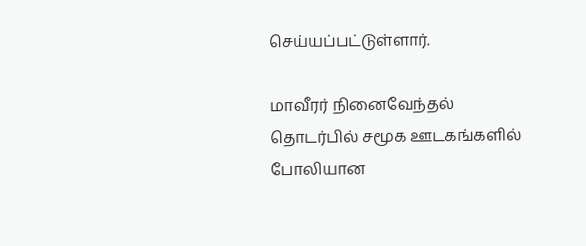செய்யப்பட்டுள்ளார்.

மாவீரர் நினைவேந்தல் தொடர்பில் சமூக ஊடகங்களில் போலியான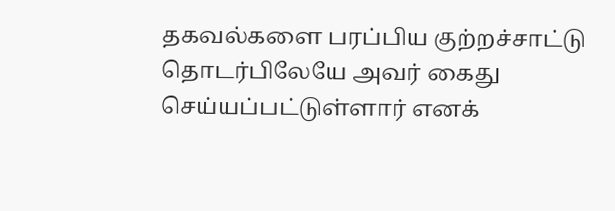தகவல்களை பரப்பிய குற்றச்சாட்டு தொடர்பிலேயே அவர் கைது செய்யப்பட்டுள்ளார் எனக்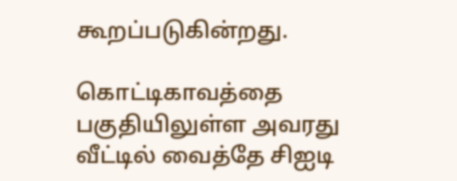கூறப்படுகின்றது.

கொட்டிகாவத்தை பகுதியிலுள்ள அவரது வீட்டில் வைத்தே சிஐடி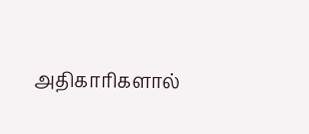அதிகாரிகளால்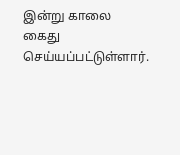இன்று காலை கைது செய்யப்பட்டுள்ளார்.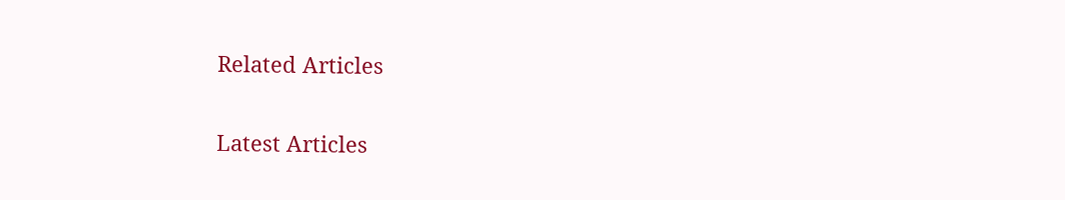Related Articles

Latest Articles